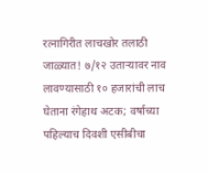रत्नागिरीत लाचखोर तलाठी जाळ्यात! ७/१२ उताऱ्यावर नाव लावण्यासाठी १० हजारांची लाच घेताना रंगेहाथ अटक; वर्षाच्या पहिल्याच दिवशी एसीबीचा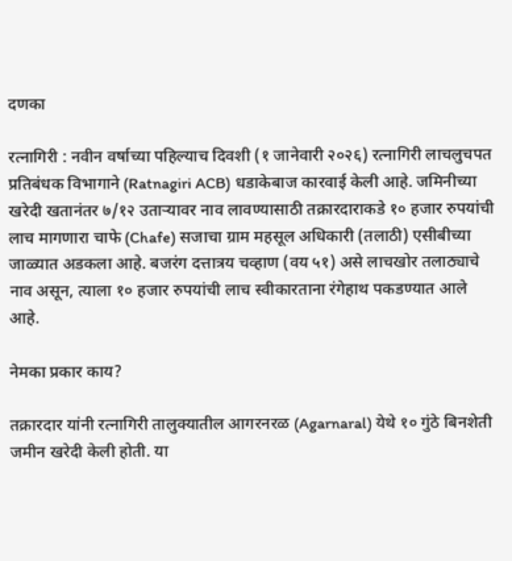दणका

रत्नागिरी : नवीन वर्षाच्या पहिल्याच दिवशी (१ जानेवारी २०२६) रत्नागिरी लाचलुचपत प्रतिबंधक विभागाने (Ratnagiri ACB) धडाकेबाज कारवाई केली आहे. जमिनीच्या खरेदी खतानंतर ७/१२ उताऱ्यावर नाव लावण्यासाठी तक्रारदाराकडे १० हजार रुपयांची लाच मागणारा चाफे (Chafe) सजाचा ग्राम महसूल अधिकारी (तलाठी) एसीबीच्या जाळ्यात अडकला आहे. बजरंग दत्तात्रय चव्हाण (वय ५१) असे लाचखोर तलाठ्याचे नाव असून, त्याला १० हजार रुपयांची लाच स्वीकारताना रंगेहाथ पकडण्यात आले आहे.

नेमका प्रकार काय?

तक्रारदार यांनी रत्नागिरी तालुक्यातील आगरनरळ (Agarnaral) येथे १० गुंठे बिनशेती जमीन खरेदी केली होती. या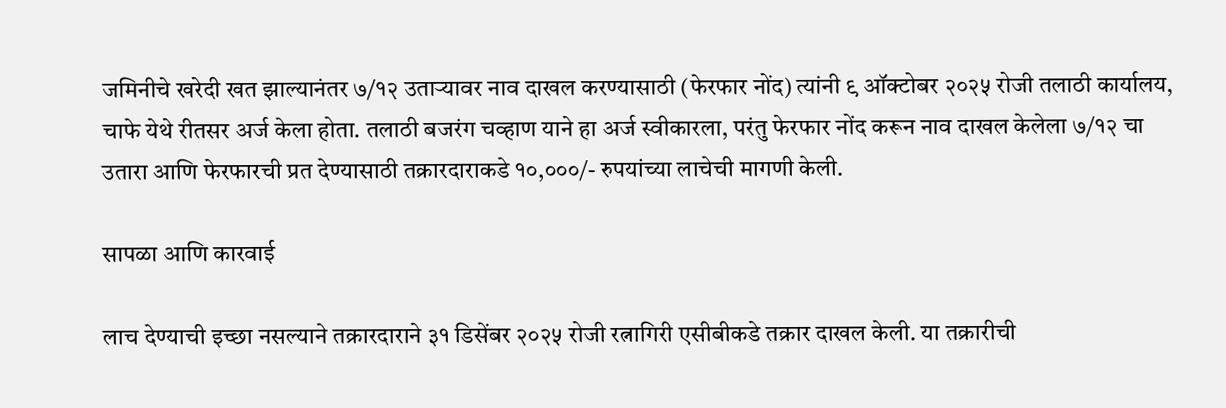जमिनीचे खरेदी खत झाल्यानंतर ७/१२ उताऱ्यावर नाव दाखल करण्यासाठी (फेरफार नोंद) त्यांनी ९ ऑक्टोबर २०२५ रोजी तलाठी कार्यालय, चाफे येथे रीतसर अर्ज केला होता. तलाठी बजरंग चव्हाण याने हा अर्ज स्वीकारला, परंतु फेरफार नोंद करून नाव दाखल केलेला ७/१२ चा उतारा आणि फेरफारची प्रत देण्यासाठी तक्रारदाराकडे १०,०००/- रुपयांच्या लाचेची मागणी केली.

सापळा आणि कारवाई

लाच देण्याची इच्छा नसल्याने तक्रारदाराने ३१ डिसेंबर २०२५ रोजी रत्नागिरी एसीबीकडे तक्रार दाखल केली. या तक्रारीची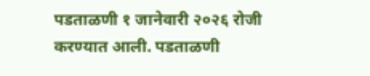पडताळणी १ जानेवारी २०२६ रोजी करण्यात आली. पडताळणी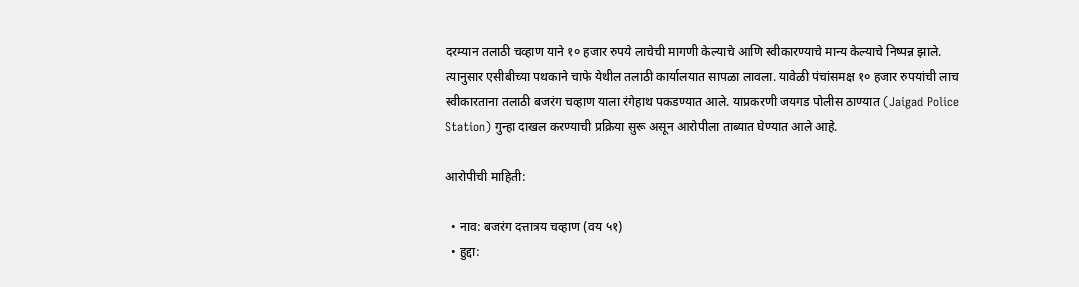दरम्यान तलाठी चव्हाण याने १० हजार रुपये लाचेची मागणी केल्याचे आणि स्वीकारण्याचे मान्य केल्याचे निष्पन्न झाले. त्यानुसार एसीबीच्या पथकाने चाफे येथील तलाठी कार्यालयात सापळा लावला. यावेळी पंचांसमक्ष १० हजार रुपयांची लाच स्वीकारताना तलाठी बजरंग चव्हाण याला रंगेहाथ पकडण्यात आले. याप्रकरणी जयगड पोलीस ठाण्यात (Jaigad Police Station) गुन्हा दाखल करण्याची प्रक्रिया सुरू असून आरोपीला ताब्यात घेण्यात आले आहे.

आरोपीची माहिती:

  • नाव: बजरंग दत्तात्रय चव्हाण (वय ५१)
  • हुद्दा: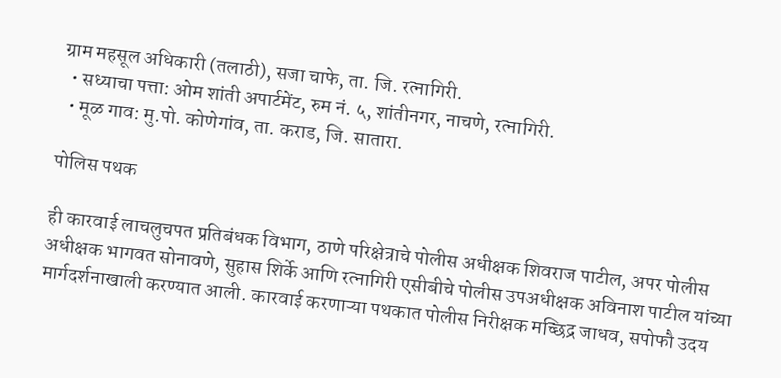ग्राम महसूल अधिकारी (तलाठी), सजा चाफे, ता. जि. रत्नागिरी.
  • सध्याचा पत्ता: ओम शांती अपार्टमेंट, रुम नं. ५, शांतीनगर, नाचणे, रत्नागिरी.
  • मूळ गाव: मु.पो. कोणेगांव, ता. कराड, जि. सातारा.

पोलिस पथक

ही कारवाई लाचलुचपत प्रतिबंधक विभाग, ठाणे परिक्षेत्राचे पोलीस अधीक्षक शिवराज पाटील, अपर पोलीस अधीक्षक भागवत सोनावणे, सुहास शिर्के आणि रत्नागिरी एसीबीचे पोलीस उपअधीक्षक अविनाश पाटील यांच्या मार्गदर्शनाखाली करण्यात आली. कारवाई करणाऱ्या पथकात पोलीस निरीक्षक मच्छिद्र जाधव, सपोफौ उदय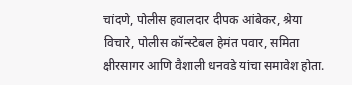चांदणे, पोलीस हवालदार दीपक आंबेकर, श्रेया विचारे, पोलीस कॉन्स्टेबल हेमंत पवार, समिता क्षीरसागर आणि वैशाली धनवडे यांचा समावेश होता.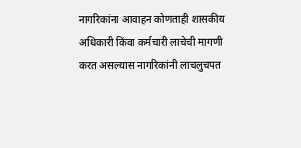नागरिकांना आवाहन कोणताही शासकीय अधिकारी किंवा कर्मचारी लाचेची मागणी करत असल्यास नागरिकांनी लाचलुचपत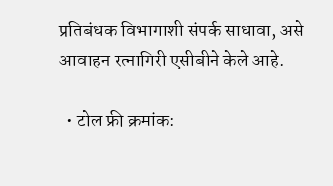प्रतिबंधक विभागाशी संपर्क साधावा, असे आवाहन रत्नागिरी एसीबीने केले आहे.

  • टोल फ्री क्रमांक: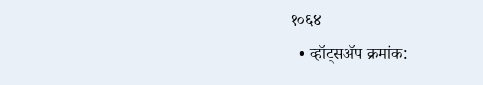१०६४
  • व्हॉट्सॲप क्रमांक: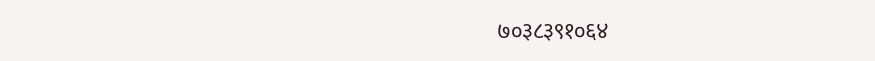७०३८३९१०६४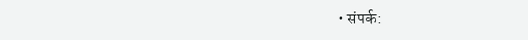• संपर्क: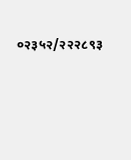०२३५२/२२२८९३